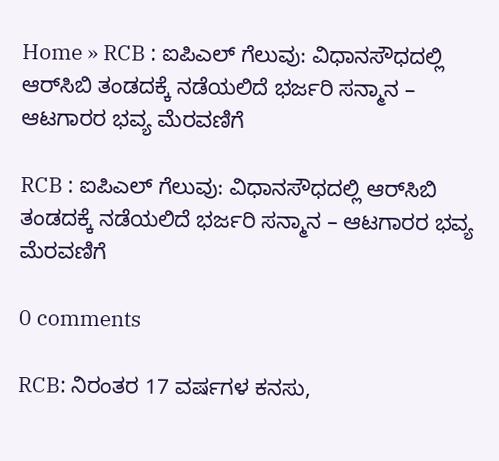Home » RCB : ಐಪಿಎಲ್ ಗೆಲುವು: ವಿಧಾನಸೌಧದಲ್ಲಿ ಆರ್‌ಸಿಬಿ ತಂಡದಕ್ಕೆ ನಡೆಯಲಿದೆ ಭರ್ಜರಿ ಸನ್ಮಾನ – ಆಟಗಾರರ ಭವ್ಯ ಮೆರವಣಿಗೆ

RCB : ಐಪಿಎಲ್ ಗೆಲುವು: ವಿಧಾನಸೌಧದಲ್ಲಿ ಆರ್‌ಸಿಬಿ ತಂಡದಕ್ಕೆ ನಡೆಯಲಿದೆ ಭರ್ಜರಿ ಸನ್ಮಾನ – ಆಟಗಾರರ ಭವ್ಯ ಮೆರವಣಿಗೆ

0 comments

RCB: ನಿರಂತರ 17 ವರ್ಷಗಳ ಕನಸು,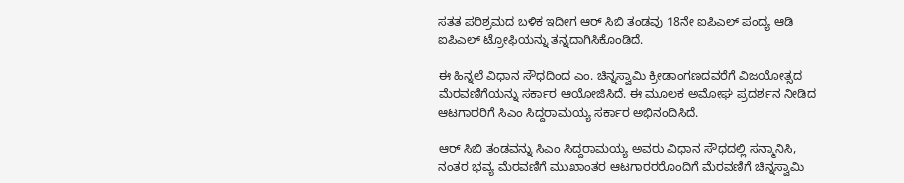ಸತತ ಪರಿಶ್ರಮದ ಬಳಿಕ ಇದೀಗ ಆರ್ ಸಿಬಿ ತಂಡವು 18ನೇ ಐಪಿಎಲ್ ಪಂದ್ಯ ಆಡಿ ಐಪಿಎಲ್ ಟ್ರೋಫಿಯನ್ನು ತನ್ನದಾಗಿಸಿಕೊಂಡಿದೆ.

ಈ ಹಿನ್ನಲೆ ವಿಧಾನ ಸೌಧದಿಂದ ಎಂ. ಚಿನ್ನಸ್ವಾಮಿ ಕ್ರೀಡಾಂಗಣದವರೆಗೆ ವಿಜಯೋತ್ಸದ ಮೆರವಣಿಗೆಯನ್ನು ಸರ್ಕಾರ ಆಯೋಜಿಸಿದೆ. ಈ ಮೂಲಕ ಅಮೋಘ ಪ್ರದರ್ಶನ ನೀಡಿದ ಆಟಗಾರರಿಗೆ ಸಿಎಂ ಸಿದ್ದರಾಮಯ್ಯ ಸರ್ಕಾರ ಅಭಿನಂದಿಸಿದೆ.

ಆರ್ ಸಿಬಿ ತಂಡವನ್ನು ಸಿಎಂ ಸಿದ್ದರಾಮಯ್ಯ ಅವರು ವಿಧಾನ ಸೌಧದಲ್ಲಿ ಸನ್ಮಾನಿಸಿ, ನಂತರ ಭವ್ಯ ಮೆರವಣಿಗೆ ಮುಖಾಂತರ ಆಟಗಾರರರೊಂದಿಗೆ ಮೆರವಣಿಗೆ ಚಿನ್ನಸ್ವಾಮಿ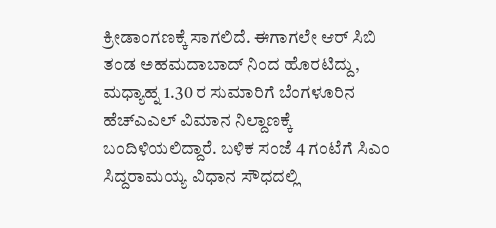ಕ್ರೀಡಾಂಗಣಕ್ಕೆ ಸಾಗಲಿದೆ. ಈಗಾಗಲೇ ಆರ್ ಸಿಬಿ ತಂಡ ಅಹಮದಾಬಾದ್ ನಿಂದ ಹೊರಟಿದ್ದು, ಮಧ್ಯಾಹ್ನ 1.30 ರ ಸುಮಾರಿಗೆ ಬೆಂಗಳೂರಿನ ಹೆಚ್‌ಎಎಲ್ ವಿಮಾನ ನಿಲ್ದಾಣಕ್ಕೆ ಬಂದಿಳಿಯಲಿದ್ದಾರೆ. ಬಳಿಕ ಸಂಜೆ 4 ಗಂಟೆಗೆ ಸಿಎಂ ಸಿದ್ದರಾಮಯ್ಯ ವಿಧಾನ ಸೌಧದಲ್ಲಿ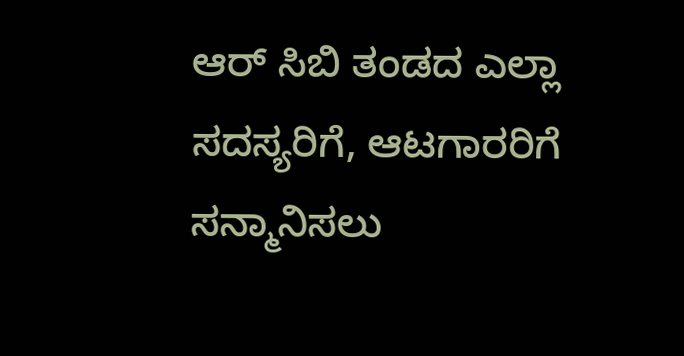ಆರ್ ಸಿಬಿ ತಂಡದ ಎಲ್ಲಾ ಸದಸ್ಯರಿಗೆ, ಆಟಗಾರರಿಗೆ ಸನ್ಮಾನಿಸಲು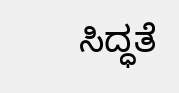ಸಿದ್ಧತೆ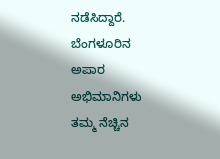ನಡೆಸಿದ್ದಾರೆ. ಬೆಂಗಳೂರಿನ ಅಪಾರ ಅಭಿಮಾನಿಗಳು ತಮ್ಮ ನೆಚ್ಚಿನ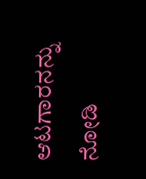ಆಟಗಾರನನ್ನು ನೋಡಿ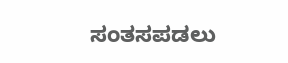ಸಂತಸಪಡಲು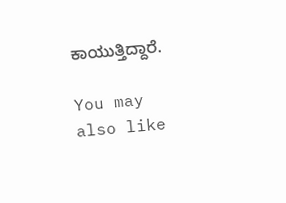ಕಾಯುತ್ತಿದ್ದಾರೆ.

You may also like